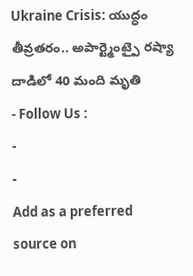Ukraine Crisis: యుద్ధం తీవ్రతరం.. అపార్ట్మెంట్పై రష్యా దాడిలో 40 మంది మృతి
- Follow Us :
-
-
Add as a preferred
source on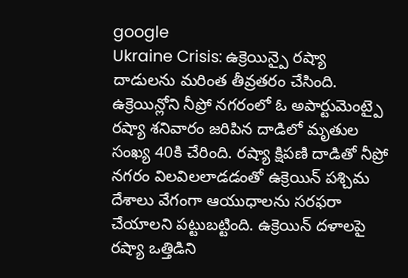google
Ukraine Crisis: ఉక్రెయిన్పై రష్యా దాడులను మరింత తీవ్రతరం చేసింది. ఉక్రెయిన్లోని నీప్రో నగరంలో ఓ అపార్టుమెంట్పై రష్యా శనివారం జరిపిన దాడిలో మృతుల సంఖ్య 40కి చేరింది. రష్యా క్షిపణి దాడితో నీప్రో నగరం విలవిలలాడడంతో ఉక్రెయిన్ పశ్చిమ దేశాలు వేగంగా ఆయుధాలను సరఫరా చేయాలని పట్టుబట్టింది. ఉక్రెయిన్ దళాలపై రష్యా ఒత్తిడిని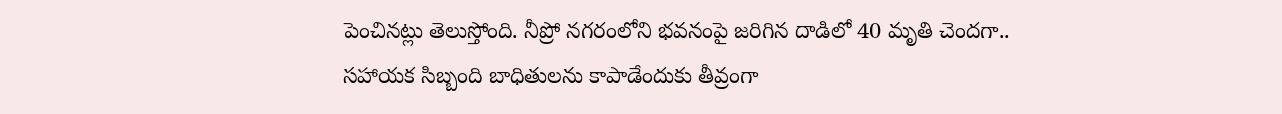పెంచినట్లు తెలుస్తోంది. నీప్రో నగరంలోని భవనంపై జరిగిన దాడిలో 40 మృతి చెందగా.. సహాయక సిబ్బంది బాధితులను కాపాడేందుకు తీవ్రంగా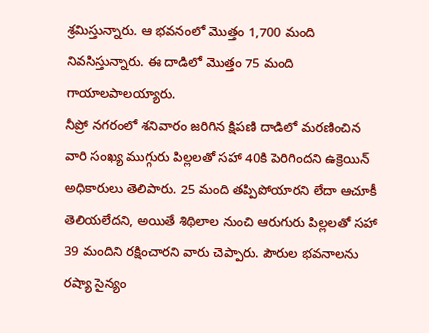శ్రమిస్తున్నారు. ఆ భవనంలో మొత్తం 1,700 మంది నివసిస్తున్నారు. ఈ దాడిలో మొత్తం 75 మంది గాయాలపాలయ్యారు.
నీప్రో నగరంలో శనివారం జరిగిన క్షిపణి దాడిలో మరణించిన వారి సంఖ్య ముగ్గురు పిల్లలతో సహా 40కి పెరిగిందని ఉక్రెయిన్ అధికారులు తెలిపారు. 25 మంది తప్పిపోయారని లేదా ఆచూకీ తెలియలేదని, అయితే శిథిలాల నుంచి ఆరుగురు పిల్లలతో సహా 39 మందిని రక్షించారని వారు చెప్పారు. పౌరుల భవనాలను రష్యా సైన్యం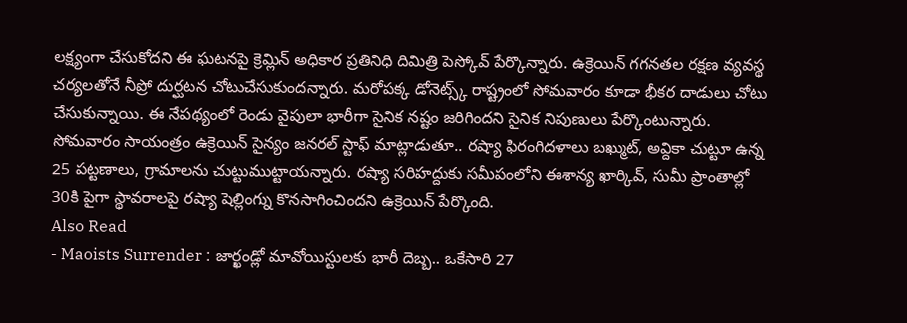లక్ష్యంగా చేసుకోదని ఈ ఘటనపై క్రెమ్లిన్ అధికార ప్రతినిధి దిమిత్రి పెస్కోవ్ పేర్కొన్నారు. ఉక్రెయిన్ గగనతల రక్షణ వ్యవస్థ చర్యలతోనే నీప్రో దుర్ఘటన చోటుచేసుకుందన్నారు. మరోపక్క డోనెట్స్క్ రాష్ట్రంలో సోమవారం కూడా భీకర దాడులు చోటు చేసుకున్నాయి. ఈ నేపథ్యంలో రెండు వైపులా భారీగా సైనిక నష్టం జరిగిందని సైనిక నిపుణులు పేర్కొంటున్నారు. సోమవారం సాయంత్రం ఉక్రెయిన్ సైన్యం జనరల్ స్టాఫ్ మాట్లాడుతూ.. రష్యా ఫిరంగిదళాలు బఖ్ముట్, అవ్దికా చుట్టూ ఉన్న 25 పట్టణాలు, గ్రామాలను చుట్టుముట్టాయన్నారు. రష్యా సరిహద్దుకు సమీపంలోని ఈశాన్య ఖార్కివ్, సుమీ ప్రాంతాల్లో 30కి పైగా స్థావరాలపై రష్యా షెల్లింగ్ను కొనసాగించిందని ఉక్రెయిన్ పేర్కొంది.
Also Read
- Maoists Surrender : జార్ఖండ్లో మావోయిస్టులకు భారీ దెబ్బ.. ఒకేసారి 27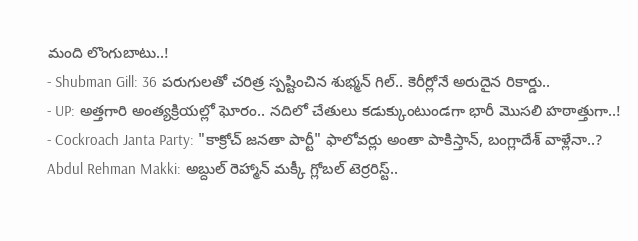మంది లొంగుబాటు..!
- Shubman Gill: 36 పరుగులతో చరిత్ర స్పష్టించిన శుభ్మన్ గిల్.. కెరీర్లోనే అరుదైన రికార్డు..
- UP: అత్తగారి అంత్యక్రియల్లో ఘోరం.. నదిలో చేతులు కడుక్కుంటుండగా భారీ మొసలి హఠాత్తుగా..!
- Cockroach Janta Party: "కాక్రోచ్ జనతా పార్టీ" ఫాలోవర్లు అంతా పాకిస్తాన్, బంగ్లాదేశ్ వాళ్లేనా..?
Abdul Rehman Makki: అబ్దుల్ రెహ్మాన్ మక్కీ గ్లోబల్ టెర్రరిస్ట్..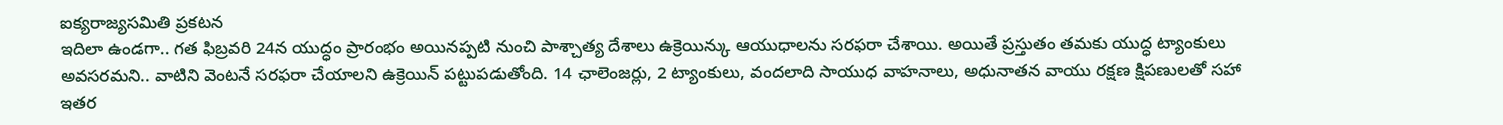ఐక్యరాజ్యసమితి ప్రకటన
ఇదిలా ఉండగా.. గత ఫిబ్రవరి 24న యుద్ధం ప్రారంభం అయినప్పటి నుంచి పాశ్చాత్య దేశాలు ఉక్రెయిన్కు ఆయుధాలను సరఫరా చేశాయి. అయితే ప్రస్తుతం తమకు యుద్ధ ట్యాంకులు అవసరమని.. వాటిని వెంటనే సరఫరా చేయాలని ఉక్రెయిన్ పట్టుపడుతోంది. 14 ఛాలెంజర్లు, 2 ట్యాంకులు, వందలాది సాయుధ వాహనాలు, అధునాతన వాయు రక్షణ క్షిపణులతో సహా ఇతర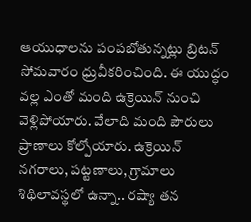ఆయుధాలను పంపబోతున్నట్లు బ్రిటన్ సోమవారం ధ్రువీకరించింది. ఈ యుద్ధం వల్ల ఎంతో మంది ఉక్రెయిన్ నుంచి వెళ్లిపోయారు. వేలాది మంది పౌరులు ప్రాణాలు కోల్పోయారు. ఉక్రెయిన్ నగరాలు, పట్టణాలు, గ్రామాలు శిథిలావస్థలో ఉన్నా.. రష్యా తన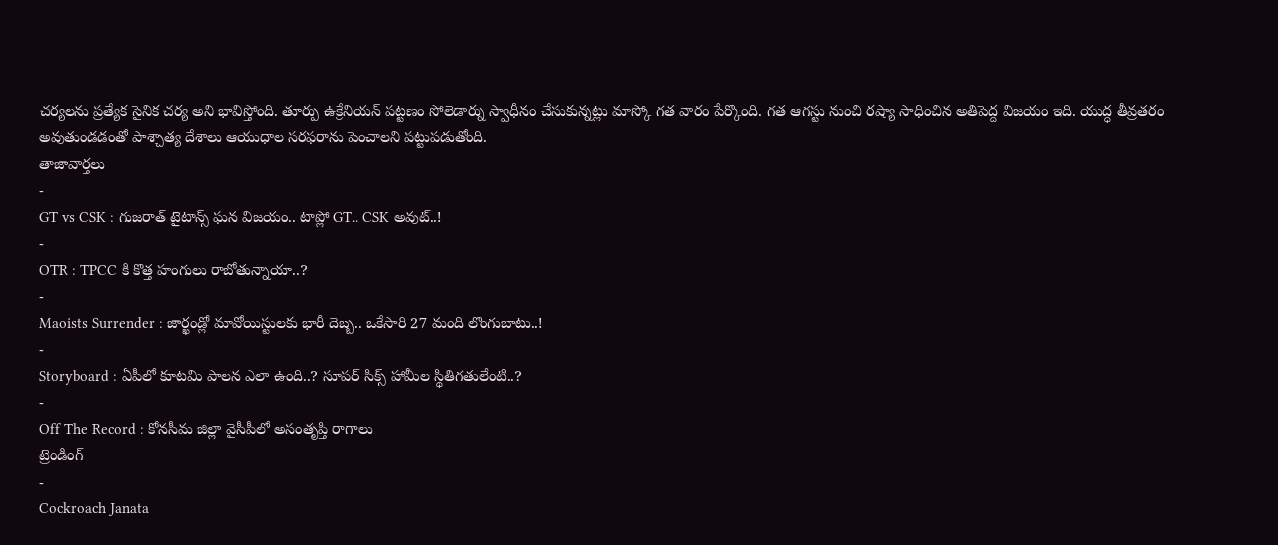చర్యలను ప్రత్యేక సైనిక చర్య అని భావిస్తోంది. తూర్పు ఉక్రేనియన్ పట్టణం సోలెడార్ను స్వాధీనం చేసుకున్నట్లు మాస్కో గత వారం పేర్కొంది. గత ఆగస్టు నుంచి రష్యా సాధించిన అతిపెద్ద విజయం ఇది. యుద్ధ తీవ్రతరం అవుతుండడంతో పాశ్చాత్య దేశాలు ఆయుధాల సరఫరాను పెంచాలని పట్టుపడుతోంది.
తాజావార్తలు
-
GT vs CSK : గుజరాత్ టైటాన్స్ ఘన విజయం.. టాప్లో GT.. CSK అవుట్..!
-
OTR : TPCC కి కొత్త హంగులు రాబోతున్నాయా..?
-
Maoists Surrender : జార్ఖండ్లో మావోయిస్టులకు భారీ దెబ్బ.. ఒకేసారి 27 మంది లొంగుబాటు..!
-
Storyboard : ఏపీలో కూటమి పాలన ఎలా ఉంది..? సూపర్ సిక్స్ హామీల స్థితిగతులేంటి..?
-
Off The Record : కోనసీమ జిల్లా వైసీపీలో అసంతృప్తి రాగాలు
ట్రెండింగ్
-
Cockroach Janata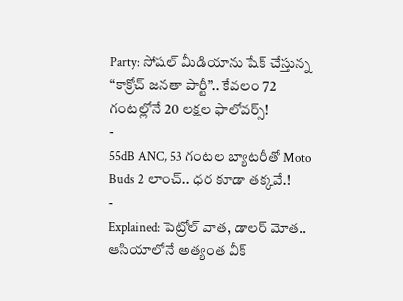Party: సోషల్ మీడియాను షేక్ చేస్తున్న “కాక్రోచ్ జనతా పార్టీ”.. కేవలం 72 గంటల్లోనే 20 లక్షల ఫాలోవర్స్!
-
55dB ANC, 53 గంటల బ్యాటరీతో Moto Buds 2 లాంచ్.. ధర కూడా తక్కవే.!
-
Explained: పెట్రోల్ వాత, డాలర్ మోత.. ఆసియాలోనే అత్యంత వీక్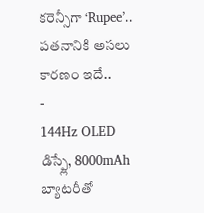కరెన్సీగా ‘Rupee’.. పతనానికి అసలు కారణం ఇదే..
-
144Hz OLED డిస్ప్లే, 8000mAh బ్యాటరీతో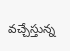వచ్చేస్తున్న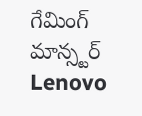గేమింగ్ మాన్స్టర్ Lenovo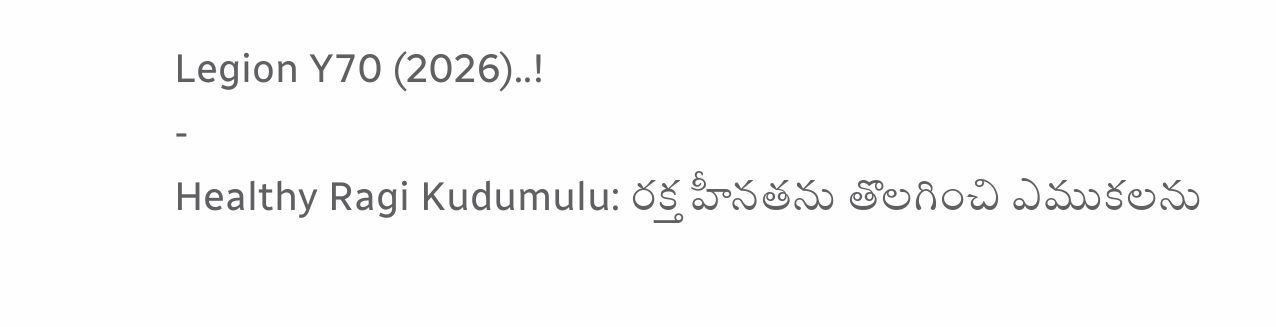Legion Y70 (2026)..!
-
Healthy Ragi Kudumulu: రక్త హీనతను తొలగించి ఎముకలను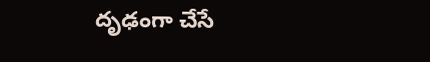దృఢంగా చేసే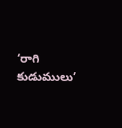‘రాగి కుడుములు’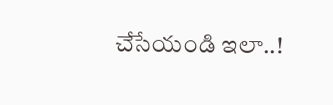చేసేయండి ఇలా..!